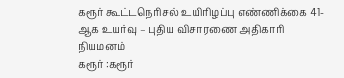கரூர் கூட்டநெரிசல் உயிரிழப்பு எண்ணிக்கை 41-ஆக உயர்வு – புதிய விசாரணை அதிகாரி நியமனம்
கரூர் :கரூர்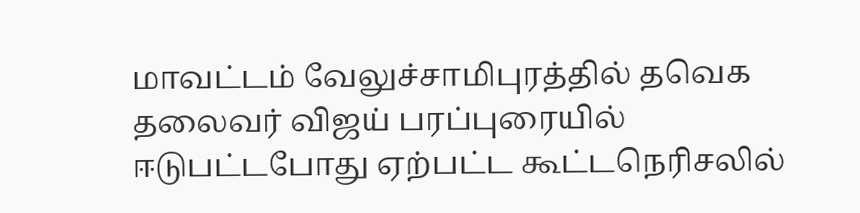மாவட்டம் வேலுச்சாமிபுரத்தில் தவெக தலைவர் விஜய் பரப்புரையில் ஈடுபட்டபோது ஏற்பட்ட கூட்டநெரிசலில்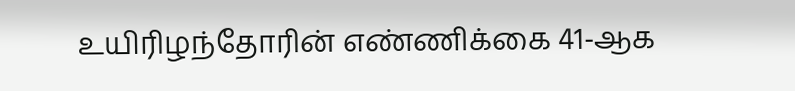உயிரிழந்தோரின் எண்ணிக்கை 41-ஆக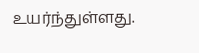உயர்ந்துள்ளது.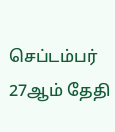செப்டம்பர் 27ஆம் தேதி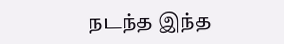நடந்த இந்த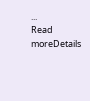...
Read moreDetails